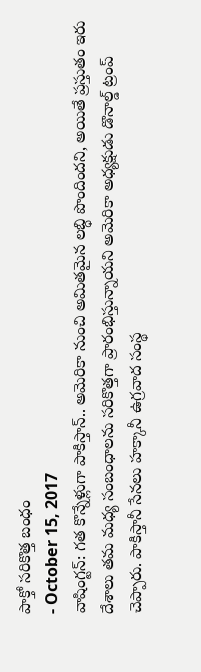పాక్తో సరికొత్త బంధం
- October 15, 2017
వాషింగ్టన్: గత కొన్నేళ్లుగా పాకిస్తాన్.. అమెరికా నుంచి అమితమైన లబ్ధి పొందిందని, అయితే ప్రస్తుతం ఇరు దేశాలు తమ మధ్య సంబంధాలను సరికొత్తగా ప్రారంభిస్తున్నాయని అమెరికా అధ్యక్షుడు డొనాల్డ్ ట్రంప్ చెప్పారు. పాకిస్తానీ సేనలు హక్కానీ ఉగ్రవాద సంస్థ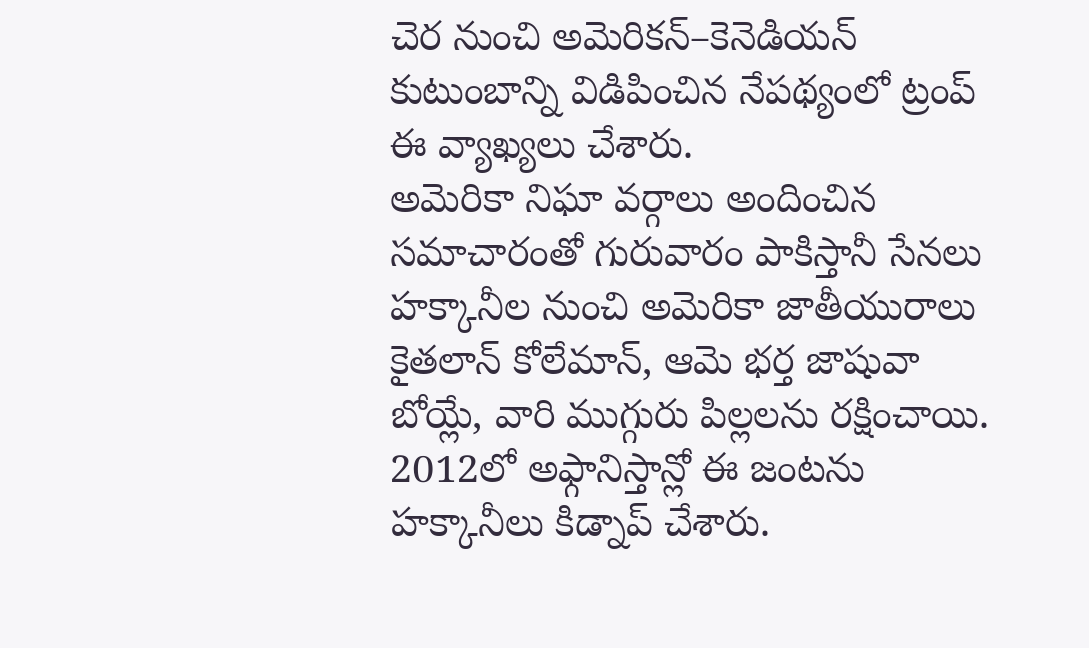చెర నుంచి అమెరికన్–కెనెడియన్ కుటుంబాన్ని విడిపించిన నేపథ్యంలో ట్రంప్ ఈ వ్యాఖ్యలు చేశారు.
అమెరికా నిఘా వర్గాలు అందించిన సమాచారంతో గురువారం పాకిస్తానీ సేనలు హక్కానీల నుంచి అమెరికా జాతీయురాలు కైతలాన్ కోలేమాన్, ఆమె భర్త జాషువా బోయ్లే, వారి ముగ్గురు పిల్లలను రక్షించాయి. 2012లో అఫ్గానిస్తాన్లో ఈ జంటను హక్కానీలు కిడ్నాప్ చేశారు.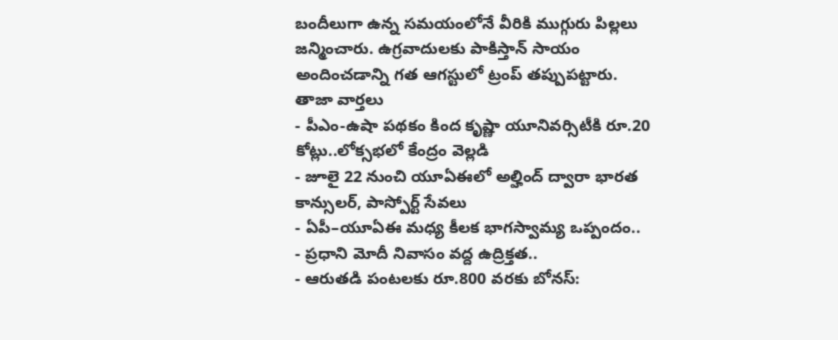బందీలుగా ఉన్న సమయంలోనే వీరికి ముగ్గురు పిల్లలు జన్మించారు. ఉగ్రవాదులకు పాకిస్తాన్ సాయం అందించడాన్ని గత ఆగస్టులో ట్రంప్ తప్పుపట్టారు.
తాజా వార్తలు
- పీఎం-ఉషా పథకం కింద కృష్ణా యూనివర్సిటీకి రూ.20 కోట్లు..లోక్సభలో కేంద్రం వెల్లడి
- జూలై 22 నుంచి యూఏఈలో అల్హింద్ ద్వారా భారత కాన్సులర్, పాస్పోర్ట్ సేవలు
- ఏపీ–యూఏఈ మధ్య కీలక భాగస్వామ్య ఒప్పందం..
- ప్రధాని మోదీ నివాసం వద్ద ఉద్రిక్తత..
- ఆరుతడి పంటలకు రూ.800 వరకు బోనస్: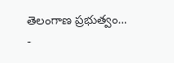తెలంగాణ ప్రభుత్వం...
-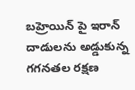బహ్రెయిన్ పై ఇరాన్ దాడులను అడ్డుకున్న గగనతల రక్షణ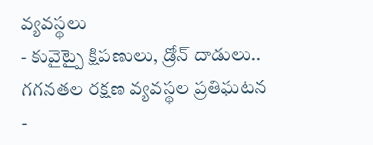వ్యవస్థలు
- కువైట్పై క్షిపణులు, డ్రోన్ దాడులు.. గగనతల రక్షణ వ్యవస్థల ప్రతిఘటన
-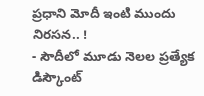ప్రధాని మోదీ ఇంటి ముందు నిరసన.. !
- సౌదీలో మూడు నెలల ప్రత్యేక డిస్కౌంట్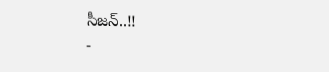సీజన్..!!
-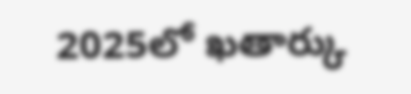2025లో ఖతార్కు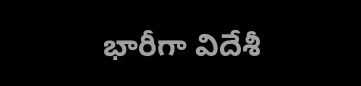భారీగా విదేశీ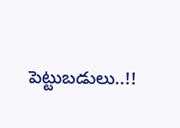పెట్టుబడులు..!!